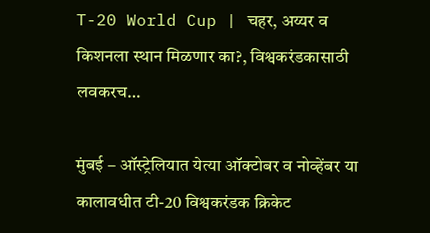T-20 World Cup | चहर, अय्यर व किशनला स्थान मिळणार का?, विश्वकरंडकासाठी लवकरच…

मुंबई – ऑस्ट्रेलियात येत्या ऑक्टोबर व नोव्हेंबर या कालावधीत टी-20 विश्वकरंडक क्रिकेट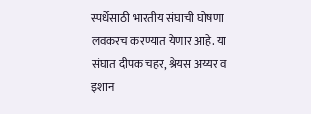स्पर्धेसाठी भारतीय संघाची घोषणा लवकरच करण्यात येणार आहे. या संघात दीपक चहर, श्रेयस अय्यर व इशान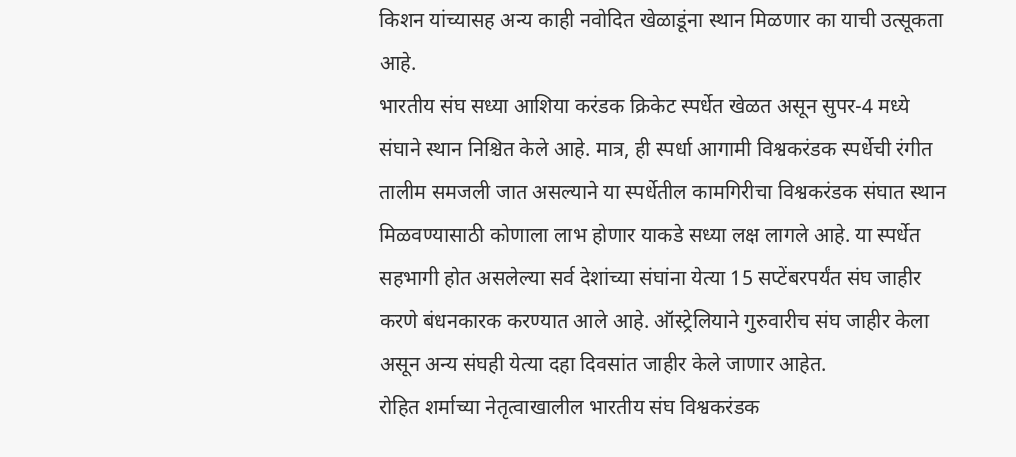किशन यांच्यासह अन्य काही नवोदित खेळाडूंना स्थान मिळणार का याची उत्सूकता आहे.
भारतीय संघ सध्या आशिया करंडक क्रिकेट स्पर्धेत खेळत असून सुपर-4 मध्ये संघाने स्थान निश्चित केले आहे. मात्र, ही स्पर्धा आगामी विश्वकरंडक स्पर्धेची रंगीत तालीम समजली जात असल्याने या स्पर्धेतील कामगिरीचा विश्वकरंडक संघात स्थान मिळवण्यासाठी कोणाला लाभ होणार याकडे सध्या लक्ष लागले आहे. या स्पर्धेत सहभागी होत असलेल्या सर्व देशांच्या संघांना येत्या 15 सप्टेंबरपर्यंत संघ जाहीर करणे बंधनकारक करण्यात आले आहे. ऑस्ट्रेलियाने गुरुवारीच संघ जाहीर केला असून अन्य संघही येत्या दहा दिवसांत जाहीर केले जाणार आहेत.
रोहित शर्माच्या नेतृत्वाखालील भारतीय संघ विश्वकरंडक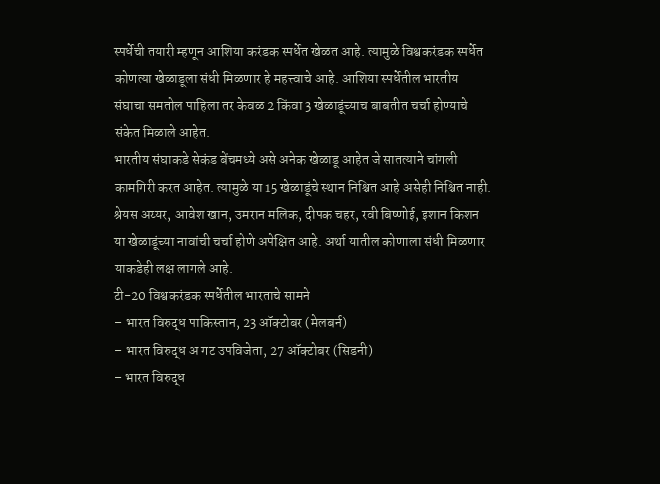स्पर्धेची तयारी म्हणून आशिया करंडक स्पर्धेत खेळत आहे. त्यामुळे विश्वकरंडक स्पर्धेत कोणत्या खेळाडूला संधी मिळणार हे महत्त्वाचे आहे. आशिया स्पर्धेतील भारतीय संघाचा समतोल पाहिला तर केवळ 2 किंवा 3 खेळाडूंच्याच बाबतीत चर्चा होण्याचे संकेत मिळाले आहेत.
भारतीय संघाकडे सेकंड बेंचमध्ये असे अनेक खेळाडू आहेत जे सातत्याने चांगली कामगिरी करत आहेत. त्यामुळे या 15 खेळाडूंचे स्थान निश्चित आहे असेही निश्चित नाही. श्रेयस अय्यर, आवेश खान, उमरान मलिक, दीपक चहर, रवी बिष्णोई, इशान किशन या खेळाडूंच्या नावांची चर्चा होणे अपेक्षित आहे. अर्था यातील कोणाला संधी मिळणार याकडेही लक्ष लागले आहे.
टी-20 विश्वकरंडक स्पर्धेतील भारताचे सामने
– भारत विरुद्ध पाकिस्तान, 23 ऑक्टोबर (मेलबर्न)
– भारत विरुद्ध अ गट उपविजेता, 27 ऑक्टोबर (सिडनी)
– भारत विरुद्ध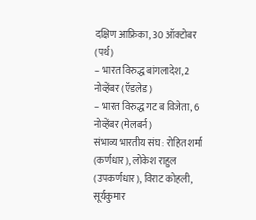दक्षिण आफ्रिका, 30 ऑक्टोबर (पर्थ)
– भारत विरुद्ध बांगलादेश, 2 नोव्हेंबर (ऍडलेड)
– भारत विरुद्ध गट ब विजेता, 6 नोव्हेंबर (मेलबर्न)
संभाव्य भारतीय संघ : रोहित शर्मा (कर्णधार), लोकेश राहुल (उपकर्णधार), विराट कोहली, सूर्यकुमार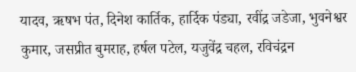यादव, ऋषभ पंत, दिनेश कार्तिक, हार्दिक पंड्या, रवींद्र जडेजा, भुवनेश्वर कुमार, जसप्रीत बुमराह, हर्षल पटेल, यजुवेंद्र चहल, रविचंद्रन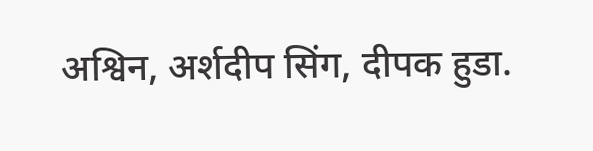अश्विन, अर्शदीप सिंग, दीपक हुडा.